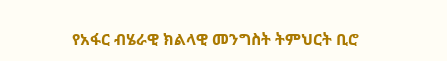የአፋር ብሄራዊ ክልላዊ መንግስት ትምህርት ቢሮ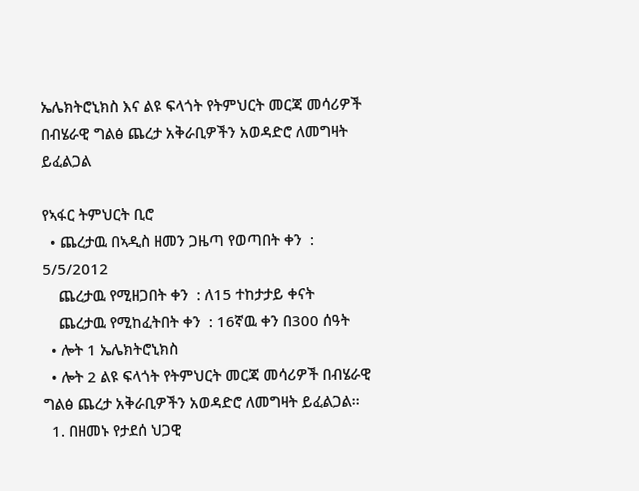ኤሌክትሮኒክስ እና ልዩ ፍላጎት የትምህርት መርጃ መሳሪዎች በብሄራዊ ግልፅ ጨረታ አቅራቢዎችን አወዳድሮ ለመግዛት ይፈልጋል

የኣፋር ትምህርት ቢሮ
  • ጨረታዉ በኣዲስ ዘመን ጋዜጣ የወጣበት ቀን  : 5/5/2012
    ጨረታዉ የሚዘጋበት ቀን  : ለ15 ተከታታይ ቀናት
    ጨረታዉ የሚከፈትበት ቀን  : 16ኛዉ ቀን በ300 ሰዓት
  • ሎት 1 ኤሌክትሮኒክስ
  • ሎት 2 ልዩ ፍላጎት የትምህርት መርጃ መሳሪዎች በብሄራዊ ግልፅ ጨረታ አቅራቢዎችን አወዳድሮ ለመግዛት ይፈልጋል፡፡
  1. በዘመኑ የታደሰ ህጋዊ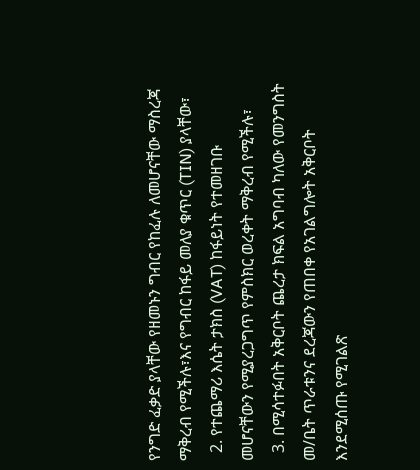የንግድ ፈቃድ ያላቸው የዘመኑን ግብር የከፈሉ ለመሆናቸው ማስረጃ ማቅረብ የሚችሉ፣እና የግብር ከፋይ መለያ ቁጥር (TIN) ያላቸው፣
  2. የተጨማሪ እሴት ታክስ (VAT) ከፋይነት የተመዘገቡ መሆናቸውን የሚያረጋግጥ የምስክር ወረቀት ማቅረብ የሚችሉ፣
  3. በሚሳተፉበት አቅርቦት ጨረታ ክፍል አግባብ ካለው የመንግስት መ/ቤት ጥራቱንና ደረጃውን የጠበቀ የአገልግሎት አቅርቦት እንደሚሰጡ የሚገልጽ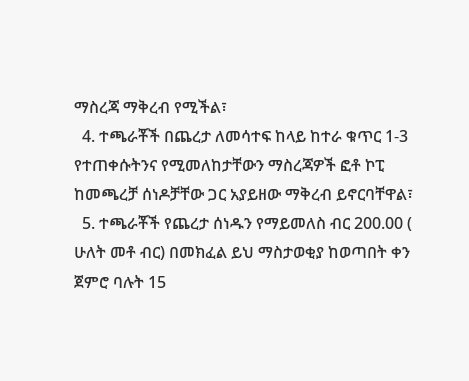ማስረጃ ማቅረብ የሚችል፣
  4. ተጫራቾች በጨረታ ለመሳተፍ ከላይ ከተራ ቁጥር 1-3 የተጠቀሱትንና የሚመለከታቸውን ማስረጃዎች ፎቶ ኮፒ ከመጫረቻ ሰነዶቻቸው ጋር አያይዘው ማቅረብ ይኖርባቸዋል፣
  5. ተጫራቾች የጨረታ ሰነዱን የማይመለስ ብር 200.00 ( ሁለት መቶ ብር) በመክፈል ይህ ማስታወቂያ ከወጣበት ቀን ጀምሮ ባሉት 15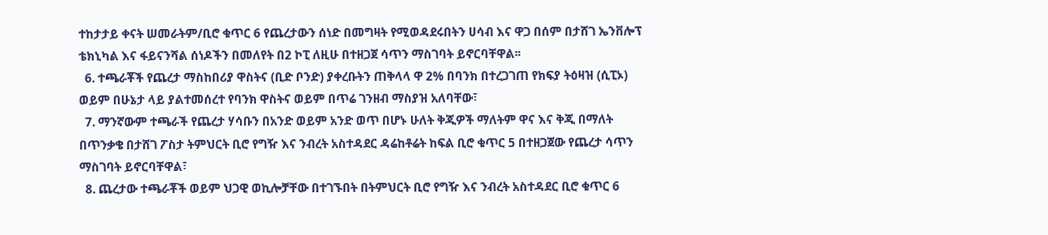ተከታታይ ቀናት ሠመራትም/ቢሮ ቁጥር 6 የጨረታውን ሰነድ በመግዛት የሚወዳደሩበትን ሀሳብ እና ዋጋ በሰም በታሸገ ኤንቨሎፕ ቴክኒካል እና ፋይናንሻል ሰነዶችን በመለየት በ2 ኮፒ ለዚሁ በተዘጋጀ ሳጥን ማስገባት ይኖርባቸዋል፡፡
  6. ተጫራቾች የጨረታ ማስከበሪያ ዋስትና (ቢድ ቦንድ) ያቀረቡትን ጠቅላላ ዋ 2% በባንክ በተረጋገጠ የክፍያ ትዕዛዝ (ሲፒኦ) ወይም በሁኔታ ላይ ያልተመሰረተ የባንክ ዋስትና ወይም በጥሬ ገንዘብ ማስያዝ አለባቸው፣
  7. ማንኛውም ተጫራች የጨረታ ሃሳቡን በአንድ ወይም አንድ ወጥ በሆኑ ሁለት ቅጂዎች ማለትም ዋና እና ቅጂ በማለት በጥንቃቄ በታሸገ ፖስታ ትምህርት ቢሮ የግዥ እና ንብረት አስተዳደር ዳሬከቶሬት ከፍል ቢሮ ቁጥር 5 በተዘጋጀው የጨረታ ሳጥን ማስገባት ይኖርባቸዋል፣
  8. ጨረታው ተጫራቾች ወይም ህጋዊ ወኪሎቻቸው በተገኙበት በትምህርት ቢሮ የግዥ እና ንብረት አስተዳደር ቢሮ ቁጥር 6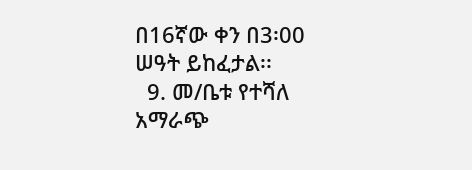በ16ኛው ቀን በ3፡00 ሠዓት ይከፈታል፡፡
  9. መ/ቤቱ የተሻለ አማራጭ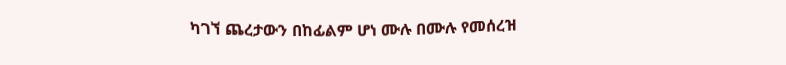ካገኘ ጨረታውን በከፊልም ሆነ ሙሉ በሙሉ የመሰረዝ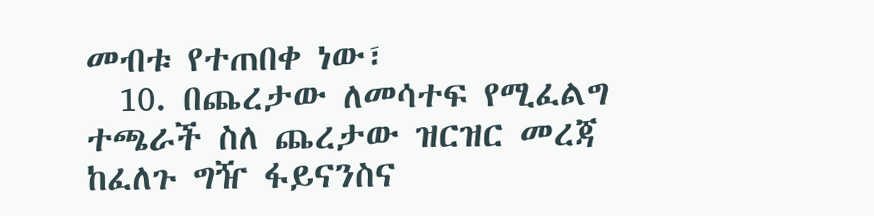መብቱ የተጠበቀ ነው፣
  10. በጨረታው ለመሳተፍ የሚፈልግ ተጫራች ስለ ጨረታው ዝርዝር መረጃ ከፈለጉ ግዥ ፋይናንስና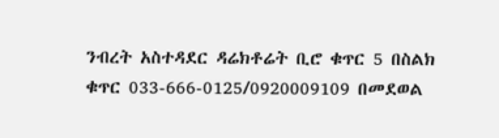ንብረት አስተዳደር ዳሬክቶሬት ቢሮ ቁጥር 5 በስልክ ቁጥር 033-666-0125/0920009109 በመደወል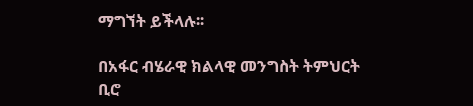ማግኘት ይችላሉ፡፡

በአፋር ብሄራዊ ክልላዊ መንግስት ትምህርት ቢሮ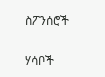ስፖንሰሮች

ሃሳቦች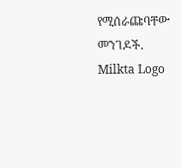የሚሰራጩባቸው መንገዶች.
Milkta Logo